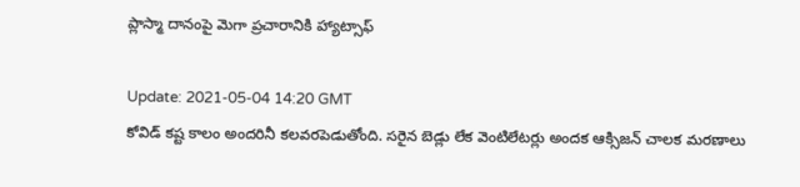ప్లాస్మా దానంపై మెగా ప్ర‌చారానికి హ్యాట్సాఫ్

Update: 2021-05-04 14:20 GMT
కోవిడ్ క‌ష్ట కాలం అంద‌రినీ క‌ల‌వ‌ర‌పెడుతోంది. స‌రైన బెడ్లు లేక వెంటిలేట‌ర్లు అంద‌క ఆక్సిజ‌న్ చాల‌క మ‌ర‌ణాలు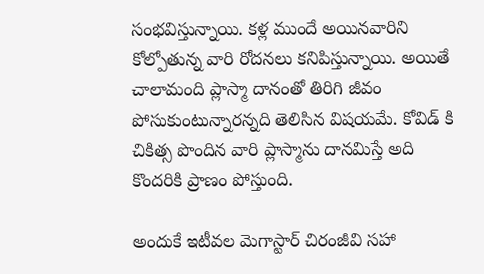సంభ‌విస్తున్నాయి. క‌ళ్ల ముందే అయిన‌వారిని కోల్పోతున్న వారి రోద‌నలు క‌నిపిస్తున్నాయి. అయితే చాలామంది ప్లాస్మా దానంతో తిరిగి జీవం పోసుకుంటున్నార‌న్న‌ది తెలిసిన విష‌య‌మే. కోవిడ్ కి చికిత్స పొందిన వారి ప్లాస్మాను దాన‌మిస్తే అది కొంద‌రికి ప్రాణం పోస్తుంది.

అందుకే ఇటీవ‌ల మెగాస్టార్ చిరంజీవి స‌హా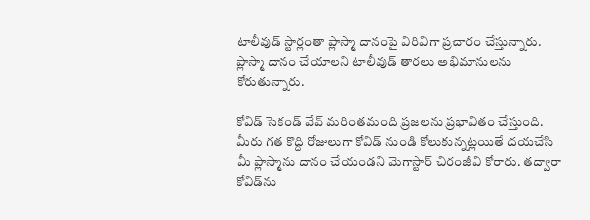టాలీవుడ్ స్టార్లంతా ప్లాస్మా దానంపై విరివిగా ప్ర‌చారం చేస్తున్నారు. ప్లాస్మా దానం చేయాలని టాలీవుడ్ తారలు అభిమానులను కోరుతున్నారు.

కోవిడ్ సెకండ్ వేవ్ మరింతమంది ప్రజలను ప్రభావితం చేస్తుంది. మీరు గత కొద్ది రోజులుగా కోవిడ్ నుండి కోలుకున్నట్లయితే దయచేసి మీ ప్లాస్మాను దానం చేయండని మెగాస్టార్ చిరంజీవి కోరారు. తద్వారా కోవిడ్‌ను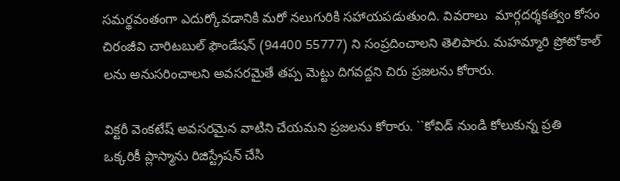సమర్థవంతంగా ఎదుర్కోవడానికి మరో న‌లుగురికి సహాయపడుతుంది. వివరాలు  మార్గదర్శకత్వం కోసం చిరంజీవి చారిటబుల్ ఫౌండేషన్ (94400 55777) ని సంప్ర‌దించాల‌ని తెలిపారు. మహమ్మారి ప్రోటోకాల్ లను అనుసరించాలని అవసరమైతే తప్ప మెట్టు దిగవద్దని చిరు ప్ర‌జ‌ల‌ను కోరారు.

విక్ట‌రీ వెంకటేష్ అవసరమైన వాటిని చేయమని ప్రజలను కోరారు. ``కోవిడ్ నుండి కోలుకున్న ప్రతి ఒక్కరికీ ప్లాస్మాను రిజిస్ట్రేషన్ చేసి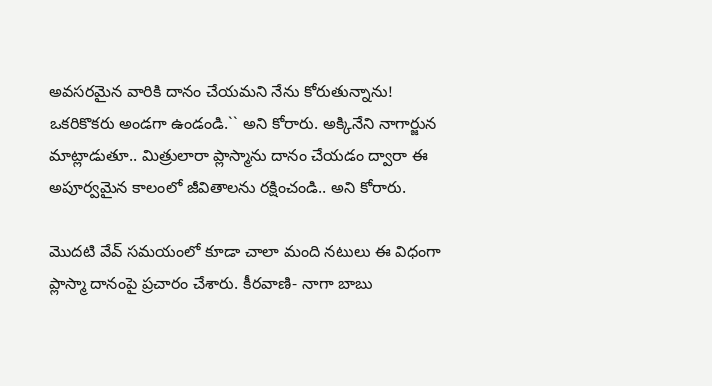అవసరమైన వారికి దానం చేయమని నేను కోరుతున్నాను! ఒకరికొకరు అండ‌గా ఉండండి.`` అని కోరారు. అక్కినేని నాగార్జున  మాట్లాడుతూ.. మిత్రులారా ప్లాస్మాను దానం చేయడం ద్వారా ఈ అపూర్వమైన కాలంలో జీవితాలను రక్షించండి.. అని కోరారు.

మొదటి వేవ్ సమయంలో కూడా చాలా మంది నటులు ఈ విధంగా ప్లాస్మా దానంపై ప్ర‌చారం చేశారు. కీరవాణి- నాగా బాబు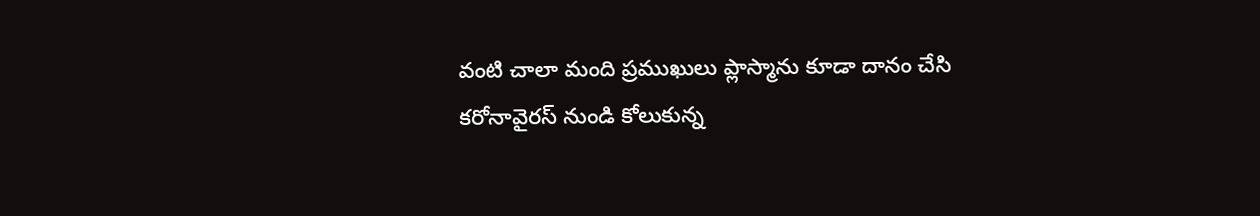వంటి చాలా మంది ప్రముఖులు ప్లాస్మాను కూడా దానం చేసి కరోనావైరస్ నుండి కోలుకున్న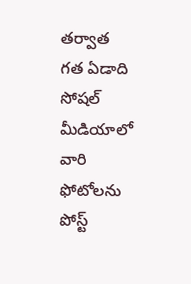తర్వాత గత ఏడాది సోషల్ మీడియాలో వారి ఫోటోలను పోస్ట్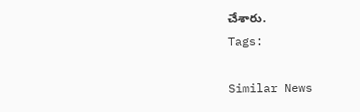చేశారు.
Tags:

Similar News